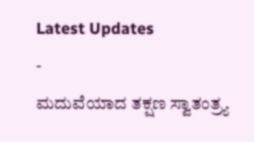Latest Updates
-
ಮದುವೆಯಾದ ತಕ್ಷಣ ಸ್ವಾತಂತ್ರ್ಯ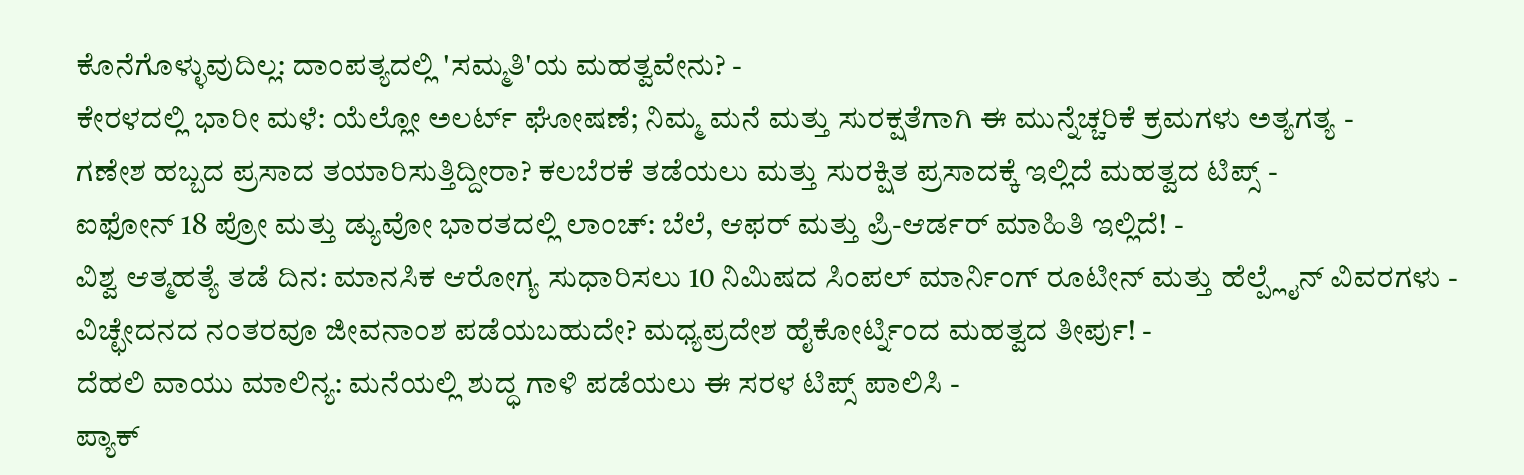ಕೊನೆಗೊಳ್ಳುವುದಿಲ್ಲ: ದಾಂಪತ್ಯದಲ್ಲಿ 'ಸಮ್ಮತಿ'ಯ ಮಹತ್ವವೇನು? -
ಕೇರಳದಲ್ಲಿ ಭಾರೀ ಮಳೆ: ಯೆಲ್ಲೋ ಅಲರ್ಟ್ ಘೋಷಣೆ; ನಿಮ್ಮ ಮನೆ ಮತ್ತು ಸುರಕ್ಷತೆಗಾಗಿ ಈ ಮುನ್ನೆಚ್ಚರಿಕೆ ಕ್ರಮಗಳು ಅತ್ಯಗತ್ಯ -
ಗಣೇಶ ಹಬ್ಬದ ಪ್ರಸಾದ ತಯಾರಿಸುತ್ತಿದ್ದೀರಾ? ಕಲಬೆರಕೆ ತಡೆಯಲು ಮತ್ತು ಸುರಕ್ಷಿತ ಪ್ರಸಾದಕ್ಕೆ ಇಲ್ಲಿದೆ ಮಹತ್ವದ ಟಿಪ್ಸ್ -
ಐಫೋನ್ 18 ಪ್ರೋ ಮತ್ತು ಡ್ಯುವೋ ಭಾರತದಲ್ಲಿ ಲಾಂಚ್: ಬೆಲೆ, ಆಫರ್ ಮತ್ತು ಪ್ರಿ-ಆರ್ಡರ್ ಮಾಹಿತಿ ಇಲ್ಲಿದೆ! -
ವಿಶ್ವ ಆತ್ಮಹತ್ಯೆ ತಡೆ ದಿನ: ಮಾನಸಿಕ ಆರೋಗ್ಯ ಸುಧಾರಿಸಲು 10 ನಿಮಿಷದ ಸಿಂಪಲ್ ಮಾರ್ನಿಂಗ್ ರೂಟೀನ್ ಮತ್ತು ಹೆಲ್ಪ್ಲೈನ್ ವಿವರಗಳು -
ವಿಚ್ಛೇದನದ ನಂತರವೂ ಜೀವನಾಂಶ ಪಡೆಯಬಹುದೇ? ಮಧ್ಯಪ್ರದೇಶ ಹೈಕೋರ್ಟ್ನಿಂದ ಮಹತ್ವದ ತೀರ್ಪು! -
ದೆಹಲಿ ವಾಯು ಮಾಲಿನ್ಯ: ಮನೆಯಲ್ಲಿ ಶುದ್ಧ ಗಾಳಿ ಪಡೆಯಲು ಈ ಸರಳ ಟಿಪ್ಸ್ ಪಾಲಿಸಿ -
ಪ್ಯಾಕ್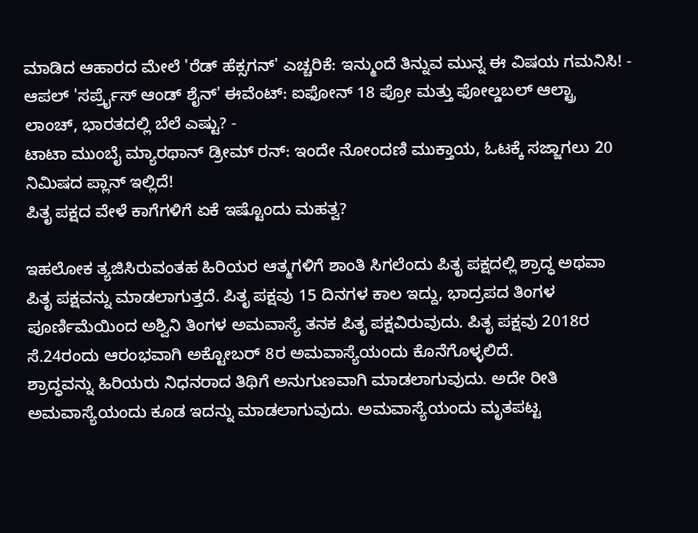ಮಾಡಿದ ಆಹಾರದ ಮೇಲೆ 'ರೆಡ್ ಹೆಕ್ಸಗನ್' ಎಚ್ಚರಿಕೆ: ಇನ್ಮುಂದೆ ತಿನ್ನುವ ಮುನ್ನ ಈ ವಿಷಯ ಗಮನಿಸಿ! -
ಆಪಲ್ 'ಸರ್ಪ್ರೈಸ್ ಆಂಡ್ ಶೈನ್' ಈವೆಂಟ್: ಐಫೋನ್ 18 ಪ್ರೋ ಮತ್ತು ಫೋಲ್ಡಬಲ್ ಆಲ್ಟ್ರಾ ಲಾಂಚ್, ಭಾರತದಲ್ಲಿ ಬೆಲೆ ಎಷ್ಟು? -
ಟಾಟಾ ಮುಂಬೈ ಮ್ಯಾರಥಾನ್ ಡ್ರೀಮ್ ರನ್: ಇಂದೇ ನೋಂದಣಿ ಮುಕ್ತಾಯ, ಓಟಕ್ಕೆ ಸಜ್ಜಾಗಲು 20 ನಿಮಿಷದ ಪ್ಲಾನ್ ಇಲ್ಲಿದೆ!
ಪಿತೃ ಪಕ್ಷದ ವೇಳೆ ಕಾಗೆಗಳಿಗೆ ಏಕೆ ಇಷ್ಟೊಂದು ಮಹತ್ವ?

ಇಹಲೋಕ ತ್ಯಜಿಸಿರುವಂತಹ ಹಿರಿಯರ ಆತ್ಮಗಳಿಗೆ ಶಾಂತಿ ಸಿಗಲೆಂದು ಪಿತೃ ಪಕ್ಷದಲ್ಲಿ ಶ್ರಾದ್ಧ ಅಥವಾ ಪಿತೃ ಪಕ್ಷವನ್ನು ಮಾಡಲಾಗುತ್ತದೆ. ಪಿತೃ ಪಕ್ಷವು 15 ದಿನಗಳ ಕಾಲ ಇದ್ದು, ಭಾದ್ರಪದ ತಿಂಗಳ ಪೂರ್ಣಿಮೆಯಿಂದ ಅಶ್ವಿನಿ ತಿಂಗಳ ಅಮವಾಸ್ಯೆ ತನಕ ಪಿತೃ ಪಕ್ಷವಿರುವುದು. ಪಿತೃ ಪಕ್ಷವು 2018ರ ಸೆ.24ರಂದು ಆರಂಭವಾಗಿ ಅಕ್ಟೋಬರ್ 8ರ ಅಮವಾಸ್ಯೆಯಂದು ಕೊನೆಗೊಳ್ಳಲಿದೆ.
ಶ್ರಾದ್ಧವನ್ನು ಹಿರಿಯರು ನಿಧನರಾದ ತಿಥಿಗೆ ಅನುಗುಣವಾಗಿ ಮಾಡಲಾಗುವುದು. ಅದೇ ರೀತಿ ಅಮವಾಸ್ಯೆಯಂದು ಕೂಡ ಇದನ್ನು ಮಾಡಲಾಗುವುದು. ಅಮವಾಸ್ಯೆಯಂದು ಮೃತಪಟ್ಟ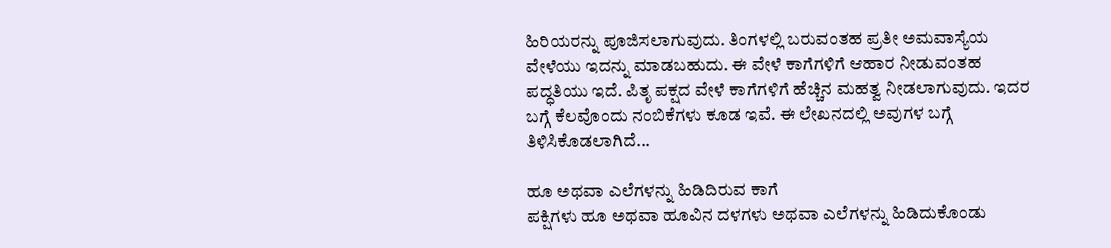ಹಿರಿಯರನ್ನು ಪೂಜಿಸಲಾಗುವುದು. ತಿಂಗಳಲ್ಲಿ ಬರುವಂತಹ ಪ್ರತೀ ಅಮವಾಸ್ಯೆಯ ವೇಳೆಯು ಇದನ್ನು ಮಾಡಬಹುದು. ಈ ವೇಳೆ ಕಾಗೆಗಳಿಗೆ ಆಹಾರ ನೀಡುವಂತಹ ಪದ್ಧತಿಯು ಇದೆ. ಪಿತೃ ಪಕ್ಷದ ವೇಳೆ ಕಾಗೆಗಳಿಗೆ ಹೆಚ್ಚಿನ ಮಹತ್ವ ನೀಡಲಾಗುವುದು. ಇದರ ಬಗ್ಗೆ ಕೆಲವೊಂದು ನಂಬಿಕೆಗಳು ಕೂಡ ಇವೆ. ಈ ಲೇಖನದಲ್ಲಿ ಅವುಗಳ ಬಗ್ಗೆ ತಿಳಿಸಿಕೊಡಲಾಗಿದೆ...

ಹೂ ಅಥವಾ ಎಲೆಗಳನ್ನು ಹಿಡಿದಿರುವ ಕಾಗೆ
ಪಕ್ಷಿಗಳು ಹೂ ಅಥವಾ ಹೂವಿನ ದಳಗಳು ಅಥವಾ ಎಲೆಗಳನ್ನು ಹಿಡಿದುಕೊಂಡು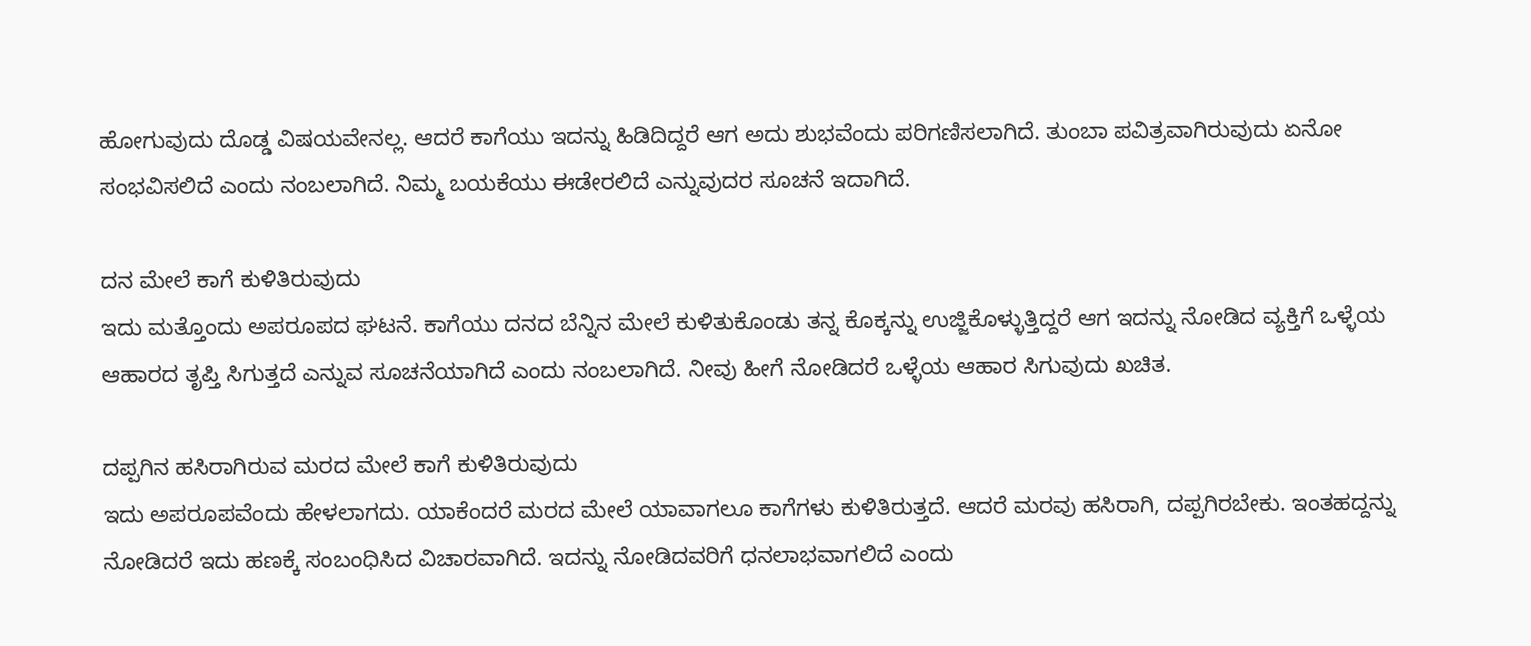ಹೋಗುವುದು ದೊಡ್ಡ ವಿಷಯವೇನಲ್ಲ. ಆದರೆ ಕಾಗೆಯು ಇದನ್ನು ಹಿಡಿದಿದ್ದರೆ ಆಗ ಅದು ಶುಭವೆಂದು ಪರಿಗಣಿಸಲಾಗಿದೆ. ತುಂಬಾ ಪವಿತ್ರವಾಗಿರುವುದು ಏನೋ ಸಂಭವಿಸಲಿದೆ ಎಂದು ನಂಬಲಾಗಿದೆ. ನಿಮ್ಮ ಬಯಕೆಯು ಈಡೇರಲಿದೆ ಎನ್ನುವುದರ ಸೂಚನೆ ಇದಾಗಿದೆ.

ದನ ಮೇಲೆ ಕಾಗೆ ಕುಳಿತಿರುವುದು
ಇದು ಮತ್ತೊಂದು ಅಪರೂಪದ ಘಟನೆ. ಕಾಗೆಯು ದನದ ಬೆನ್ನಿನ ಮೇಲೆ ಕುಳಿತುಕೊಂಡು ತನ್ನ ಕೊಕ್ಕನ್ನು ಉಜ್ಜಿಕೊಳ್ಳುತ್ತಿದ್ದರೆ ಆಗ ಇದನ್ನು ನೋಡಿದ ವ್ಯಕ್ತಿಗೆ ಒಳ್ಳೆಯ ಆಹಾರದ ತೃಪ್ತಿ ಸಿಗುತ್ತದೆ ಎನ್ನುವ ಸೂಚನೆಯಾಗಿದೆ ಎಂದು ನಂಬಲಾಗಿದೆ. ನೀವು ಹೀಗೆ ನೋಡಿದರೆ ಒಳ್ಳೆಯ ಆಹಾರ ಸಿಗುವುದು ಖಚಿತ.

ದಪ್ಪಗಿನ ಹಸಿರಾಗಿರುವ ಮರದ ಮೇಲೆ ಕಾಗೆ ಕುಳಿತಿರುವುದು
ಇದು ಅಪರೂಪವೆಂದು ಹೇಳಲಾಗದು. ಯಾಕೆಂದರೆ ಮರದ ಮೇಲೆ ಯಾವಾಗಲೂ ಕಾಗೆಗಳು ಕುಳಿತಿರುತ್ತದೆ. ಆದರೆ ಮರವು ಹಸಿರಾಗಿ, ದಪ್ಪಗಿರಬೇಕು. ಇಂತಹದ್ದನ್ನು ನೋಡಿದರೆ ಇದು ಹಣಕ್ಕೆ ಸಂಬಂಧಿಸಿದ ವಿಚಾರವಾಗಿದೆ. ಇದನ್ನು ನೋಡಿದವರಿಗೆ ಧನಲಾಭವಾಗಲಿದೆ ಎಂದು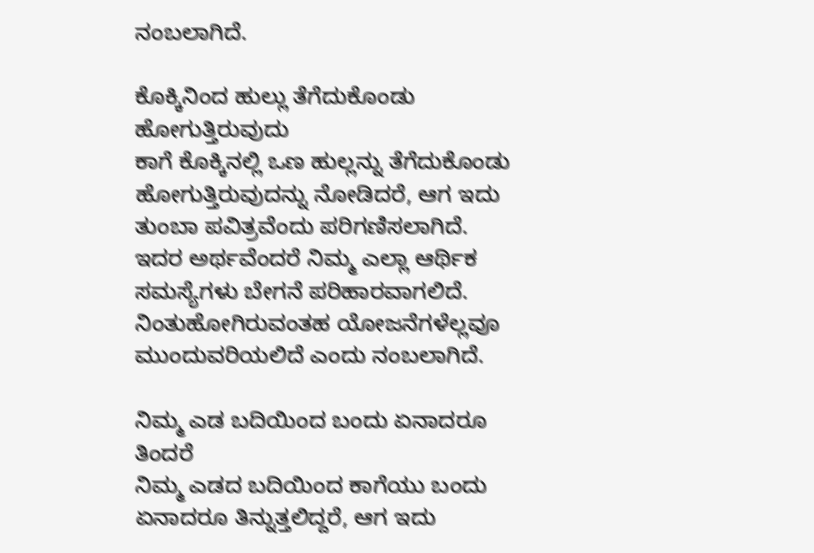ನಂಬಲಾಗಿದೆ.

ಕೊಕ್ಕಿನಿಂದ ಹುಲ್ಲು ತೆಗೆದುಕೊಂಡು ಹೋಗುತ್ತಿರುವುದು
ಕಾಗೆ ಕೊಕ್ಕಿನಲ್ಲಿ ಒಣ ಹುಲ್ಲನ್ನು ತೆಗೆದುಕೊಂಡು ಹೋಗುತ್ತಿರುವುದನ್ನು ನೋಡಿದರೆ, ಆಗ ಇದು ತುಂಬಾ ಪವಿತ್ರವೆಂದು ಪರಿಗಣಿಸಲಾಗಿದೆ. ಇದರ ಅರ್ಥವೆಂದರೆ ನಿಮ್ಮ ಎಲ್ಲಾ ಆರ್ಥಿಕ ಸಮಸ್ಯೆಗಳು ಬೇಗನೆ ಪರಿಹಾರವಾಗಲಿದೆ. ನಿಂತುಹೋಗಿರುವಂತಹ ಯೋಜನೆಗಳೆಲ್ಲವೂ ಮುಂದುವರಿಯಲಿದೆ ಎಂದು ನಂಬಲಾಗಿದೆ.

ನಿಮ್ಮ ಎಡ ಬದಿಯಿಂದ ಬಂದು ಏನಾದರೂ ತಿಂದರೆ
ನಿಮ್ಮ ಎಡದ ಬದಿಯಿಂದ ಕಾಗೆಯು ಬಂದು ಏನಾದರೂ ತಿನ್ನುತ್ತಲಿದ್ದರೆ, ಆಗ ಇದು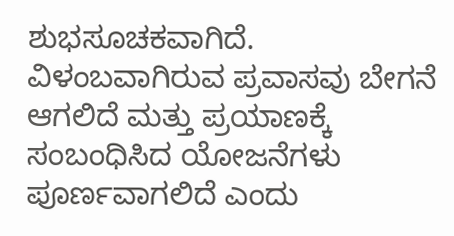ಶುಭಸೂಚಕವಾಗಿದೆ. ವಿಳಂಬವಾಗಿರುವ ಪ್ರವಾಸವು ಬೇಗನೆ ಆಗಲಿದೆ ಮತ್ತು ಪ್ರಯಾಣಕ್ಕೆ ಸಂಬಂಧಿಸಿದ ಯೋಜನೆಗಳು ಪೂರ್ಣವಾಗಲಿದೆ ಎಂದು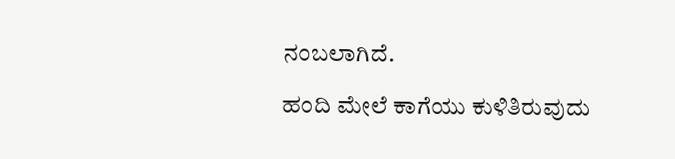ನಂಬಲಾಗಿದೆ.

ಹಂದಿ ಮೇಲೆ ಕಾಗೆಯು ಕುಳಿತಿರುವುದು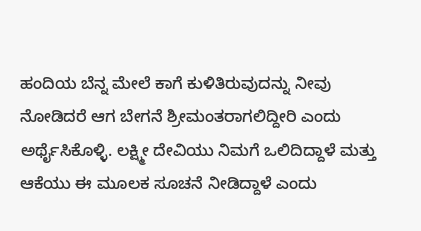ಹಂದಿಯ ಬೆನ್ನ ಮೇಲೆ ಕಾಗೆ ಕುಳಿತಿರುವುದನ್ನು ನೀವು ನೋಡಿದರೆ ಆಗ ಬೇಗನೆ ಶ್ರೀಮಂತರಾಗಲಿದ್ದೀರಿ ಎಂದು ಅರ್ಥೈಸಿಕೊಳ್ಳಿ. ಲಕ್ಷ್ಮೀ ದೇವಿಯು ನಿಮಗೆ ಒಲಿದಿದ್ದಾಳೆ ಮತ್ತು ಆಕೆಯು ಈ ಮೂಲಕ ಸೂಚನೆ ನೀಡಿದ್ದಾಳೆ ಎಂದು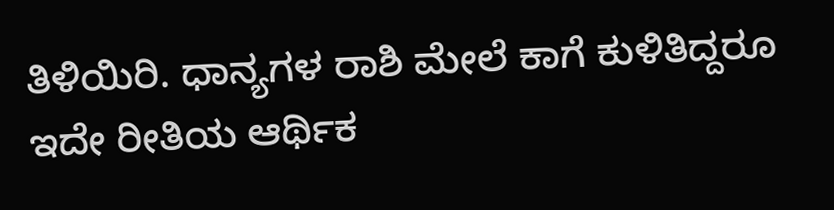ತಿಳಿಯಿರಿ. ಧಾನ್ಯಗಳ ರಾಶಿ ಮೇಲೆ ಕಾಗೆ ಕುಳಿತಿದ್ದರೂ ಇದೇ ರೀತಿಯ ಆರ್ಥಿಕ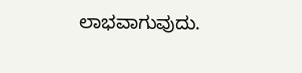ಲಾಭವಾಗುವುದು.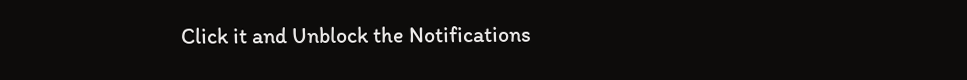Click it and Unblock the Notifications